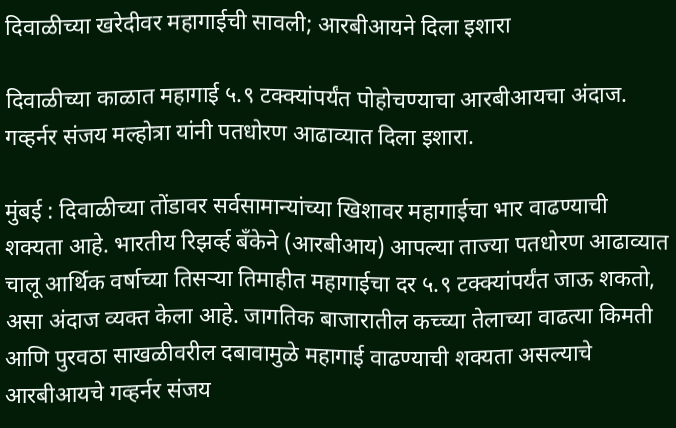दिवाळीच्या खरेदीवर महागाईची सावली; आरबीआयने दिला इशारा

दिवाळीच्या काळात महागाई ५.९ टक्क्यांपर्यंत पोहोचण्याचा आरबीआयचा अंदाज. गव्हर्नर संजय मल्होत्रा यांनी पतधोरण आढाव्यात दिला इशारा.

मुंबई : दिवाळीच्या तोंडावर सर्वसामान्यांच्या खिशावर महागाईचा भार वाढण्याची शक्यता आहे. भारतीय रिझर्व्ह बँकेने (आरबीआय) आपल्या ताज्या पतधोरण आढाव्यात चालू आर्थिक वर्षाच्या तिसऱ्या तिमाहीत महागाईचा दर ५.९ टक्क्यांपर्यंत जाऊ शकतो, असा अंदाज व्यक्त केला आहे. जागतिक बाजारातील कच्च्या तेलाच्या वाढत्या किमती आणि पुरवठा साखळीवरील दबावामुळे महागाई वाढण्याची शक्यता असल्याचे आरबीआयचे गव्हर्नर संजय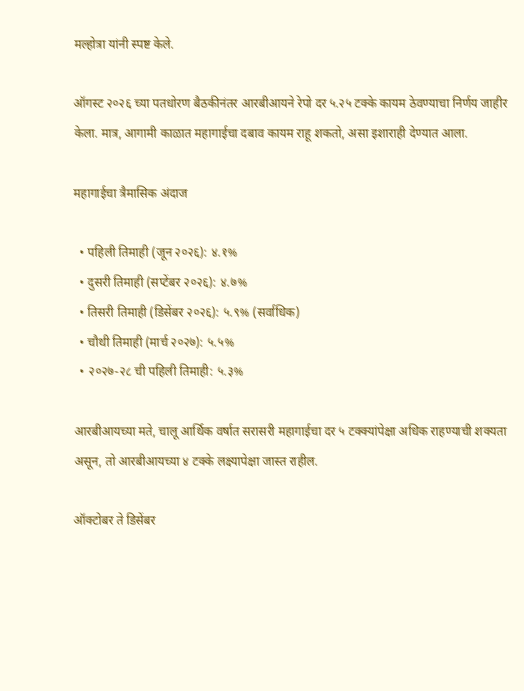मल्होत्रा यांनी स्पष्ट केले.

ऑगस्ट २०२६ च्या पतधोरण बैठकीनंतर आरबीआयने रेपो दर ५.२५ टक्के कायम ठेवण्याचा निर्णय जाहीर केला. मात्र, आगामी काळात महागाईचा दबाव कायम राहू शकतो, असा इशाराही देण्यात आला.

महागाईचा त्रैमासिक अंदाज

  • पहिली तिमाही (जून २०२६): ४.१%
  • दुसरी तिमाही (सप्टेंबर २०२६): ४.७%
  • तिसरी तिमाही (डिसेंबर २०२६): ५.९% (सर्वाधिक)
  • चौथी तिमाही (मार्च २०२७): ५.५%
  • २०२७-२८ ची पहिली तिमाही: ५.३%

आरबीआयच्या मते, चालू आर्थिक वर्षात सरासरी महागाईचा दर ५ टक्क्यांपेक्षा अधिक राहण्याची शक्यता असून, तो आरबीआयच्या ४ टक्के लक्ष्यापेक्षा जास्त राहील.

ऑक्टोबर ते डिसेंबर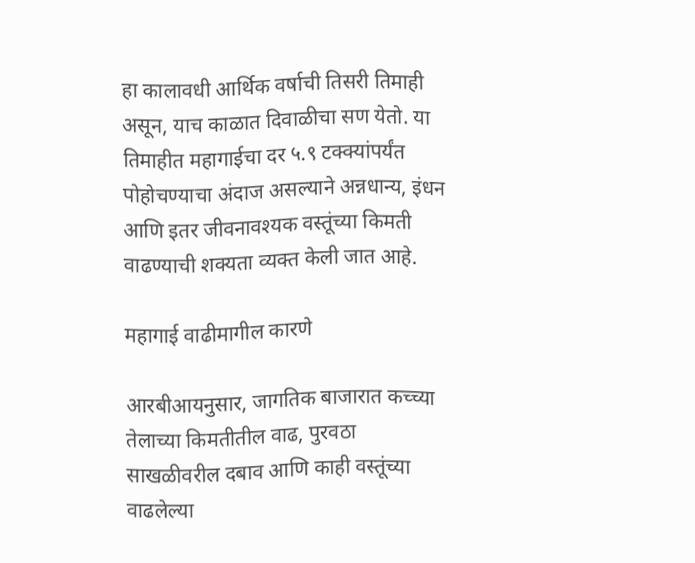हा कालावधी आर्थिक वर्षाची तिसरी तिमाही असून, याच काळात दिवाळीचा सण येतो. या तिमाहीत महागाईचा दर ५.९ टक्क्यांपर्यंत पोहोचण्याचा अंदाज असल्याने अन्नधान्य, इंधन आणि इतर जीवनावश्यक वस्तूंच्या किमती वाढण्याची शक्यता व्यक्त केली जात आहे.

महागाई वाढीमागील कारणे

आरबीआयनुसार, जागतिक बाजारात कच्च्या तेलाच्या किमतीतील वाढ, पुरवठा साखळीवरील दबाव आणि काही वस्तूंच्या वाढलेल्या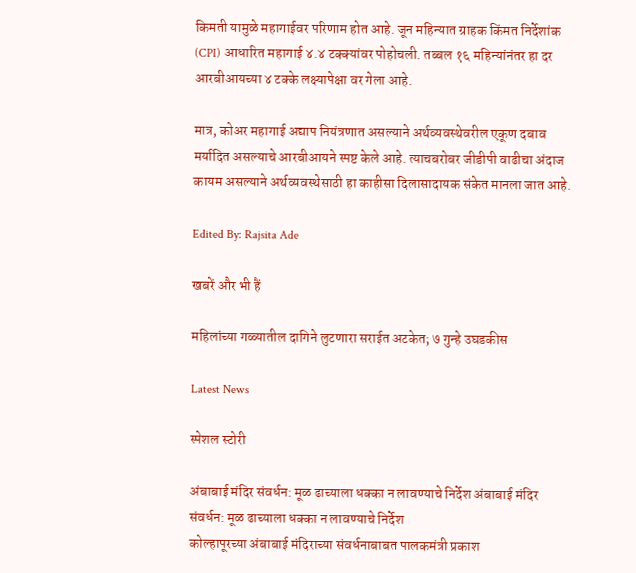किमती यामुळे महागाईवर परिणाम होत आहे. जून महिन्यात ग्राहक किंमत निर्देशांक (CPI) आधारित महागाई ४.४ टक्क्यांवर पोहोचली. तब्बल १६ महिन्यांनंतर हा दर आरबीआयच्या ४ टक्के लक्ष्यापेक्षा वर गेला आहे.

मात्र, कोअर महागाई अद्याप नियंत्रणात असल्याने अर्थव्यवस्थेवरील एकूण दबाव मर्यादित असल्याचे आरबीआयने स्पष्ट केले आहे. त्याचबरोबर जीडीपी वाढीचा अंदाज कायम असल्याने अर्थव्यवस्थेसाठी हा काहीसा दिलासादायक संकेत मानला जात आहे.

Edited By: Rajsita Ade

खबरें और भी हैं

महिलांच्या गळ्यातील दागिने लुटणारा सराईत अटकेत; ७ गुन्हे उघडकीस

Latest News

स्पेशल स्टोरी

अंबाबाई मंदिर संवर्धन: मूळ ढाच्याला धक्का न लावण्याचे निर्देश अंबाबाई मंदिर संवर्धन: मूळ ढाच्याला धक्का न लावण्याचे निर्देश
कोल्हापूरच्या अंबाबाई मंदिराच्या संवर्धनाबाबत पालकमंत्री प्रकाश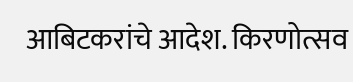आबिटकरांचे आदेश. किरणोत्सव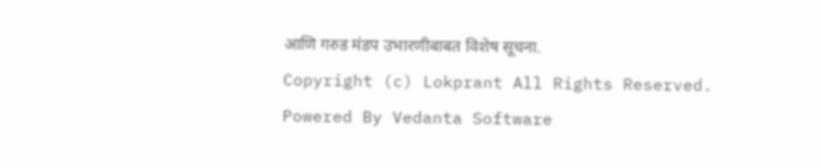आणि गरुड मंडप उभारणीबाबत विशेष सूचना.
Copyright (c) Lokprant All Rights Reserved.
Powered By Vedanta Software